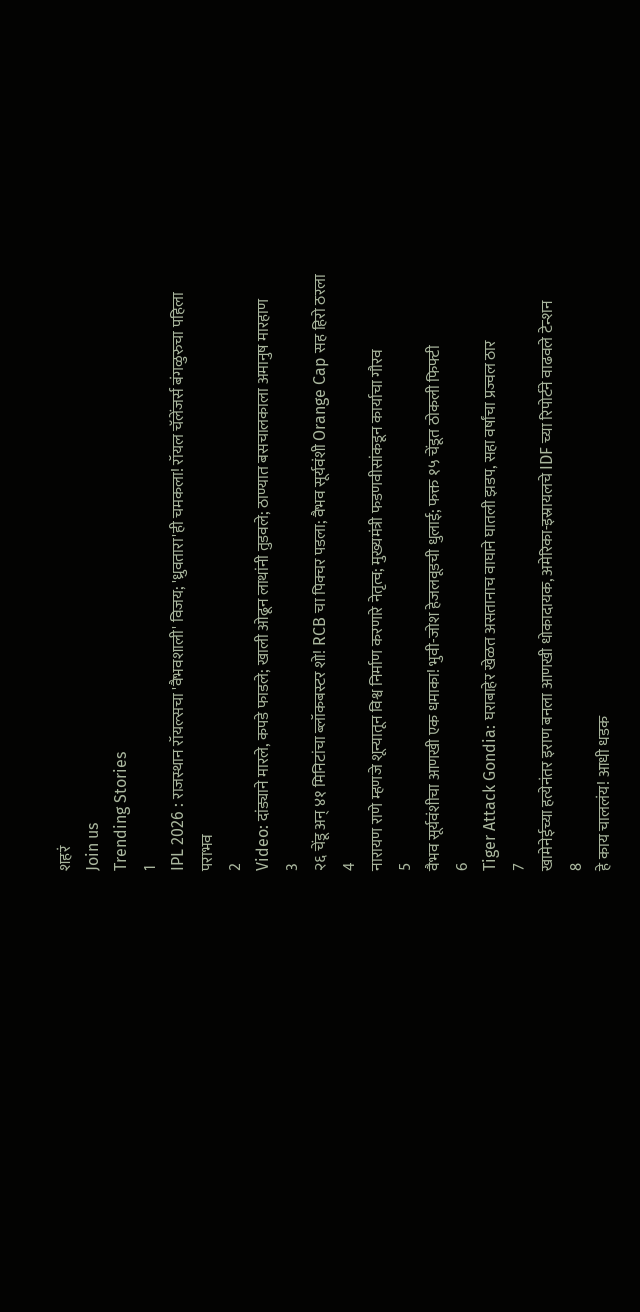शहरं
Join us
Trending Stories
1
IPL 2026 : राजस्थान रॉयल्सचा 'वैभवशाली' विजय; 'ध्रुवतारा'ही चमकला! रॉयल चॅलेंजर्स बंगळुरुचा पहिला पराभव
2
Video: दांड्याने मारले, कपडे फाडले; खाली ओढून लाथांनी तुडवले; ठाण्यात बसचालकाला अमानुष मारहाण
3
२६ चेंडू अन् ४१ मिनिटांचा ब्लॉकबस्टर शो! RCB चा पिक्चर पडला; वैभव सूर्यवंशी Orange Cap सह हिरो ठरला
4
नारायण राणे म्हणजे शून्यातून विश्व निर्माण करणारे नेतृत्व; मुख्यमंत्री फडणवीसांकडून कार्याचा गौरव
5
वैभव सूर्यवंशीचा आणखी एक धमाका! भुवी-जोश हेजलवूडची धुलाई; फक्त १५ चेंडूत ठोकली फिफ्टी
6
Tiger Attack Gondia: घराबाहेर खेळत असतानाच वाघाने घातली झडप, सहा वर्षांचा प्रज्वल ठार
7
खामेनेईच्या हत्येनंतर इराण बनला आणखी धोकादायक, अमेरिका-इस्रायलचे IDF च्या रिपोर्टने वाढवले टेन्शन
8
हे काय चाललंय! आधी धडक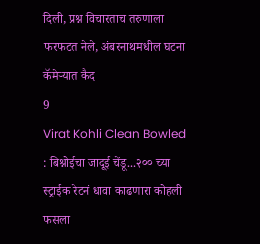दिली, प्रश्न विचारताच तरुणाला फरफटत नेले, अंबरनाथमधील घटना कॅमेऱ्यात कैद
9
Virat Kohli Clean Bowled : बिश्नोईचा जादूई चेंडू...२०० च्या स्ट्राईक रेटनं धावा काढणारा कोहली फसला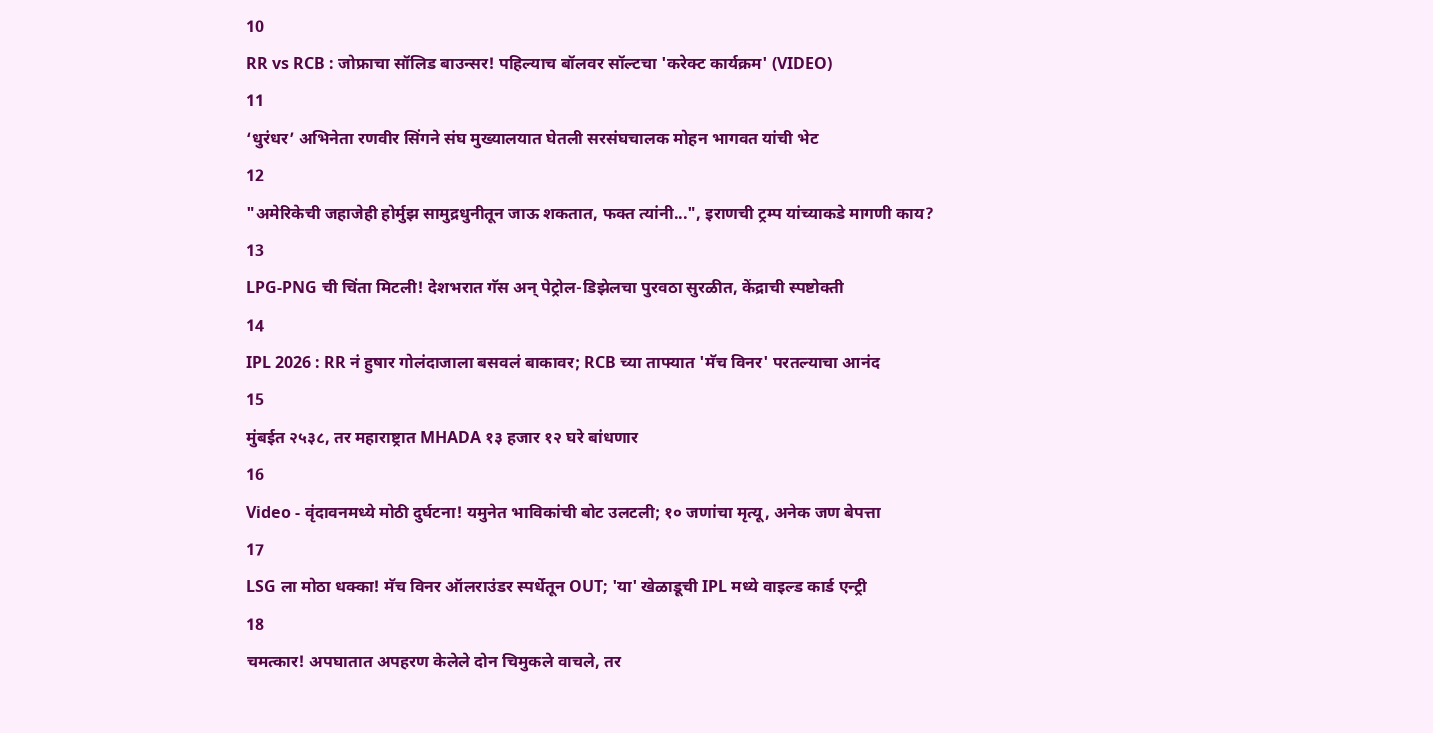10
RR vs RCB : जोफ्राचा सॉलिड बाउन्सर! पहिल्याच बॉलवर सॉल्टचा 'करेक्ट कार्यक्रम' (VIDEO)
11
‘धुरंधर’ अभिनेता रणवीर सिंगने संघ मुख्यालयात घेतली सरसंघचालक मोहन भागवत यांची भेट
12
"अमेरिकेची जहाजेही होर्मुझ सामुद्रधुनीतून जाऊ शकतात, फक्त त्यांनी...", इराणची ट्रम्प यांच्याकडे मागणी काय?
13
LPG-PNG ची चिंता मिटली! देशभरात गॅस अन् पेट्रोल-डिझेलचा पुरवठा सुरळीत, केंद्राची स्पष्टोक्ती
14
IPL 2026 : RR नं हुषार गोलंदाजाला बसवलं बाकावर; RCB च्या ताफ्यात 'मॅच विनर' परतल्याचा आनंद
15
मुंबईत २५३८, तर महाराष्ट्रात MHADA १३ हजार १२ घरे बांधणार
16
Video - वृंदावनमध्ये मोठी दुर्घटना! यमुनेत भाविकांची बोट उलटली; १० जणांचा मृत्यू, अनेक जण बेपत्ता
17
LSG ला मोठा धक्का! मॅच विनर ऑलराउंडर स्पर्धेतून OUT; 'या' खेळाडूची IPL मध्ये वाइल्ड कार्ड एन्ट्री
18
चमत्कार! अपघातात अपहरण केलेले दोन चिमुकले वाचले, तर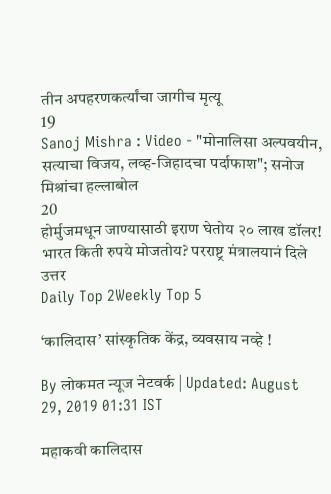तीन अपहरणकर्त्यांचा जागीच मृत्यू
19
Sanoj Mishra : Video - "मोनालिसा अल्पवयीन, सत्याचा विजय, लव्ह-जिहादचा पर्दाफाश"; सनोज मिश्रांचा हल्लाबोल
20
होर्मुजमधून जाण्यासाठी इराण घेतोय २० लाख डॉलर! भारत किती रुपये मोजतोय? परराष्ट्र मंत्रालयानं दिले उत्तर
Daily Top 2Weekly Top 5

‘कालिदास’ सांस्कृतिक केंद्र, व्यवसाय नव्हे !

By लोकमत न्यूज नेटवर्क | Updated: August 29, 2019 01:31 IST

महाकवी कालिदास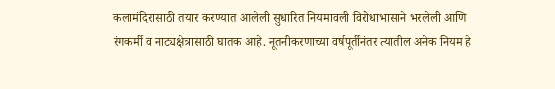कलामंदिरासाठी तयार करण्यात आलेली सुधारित नियमावली विरोधाभासाने भरलेली आणि रंगकर्मी व नाट्यक्षेत्रासाठी घातक आहे. नूतनीकरणाच्या वर्षपूर्तीनंतर त्यातील अनेक नियम हे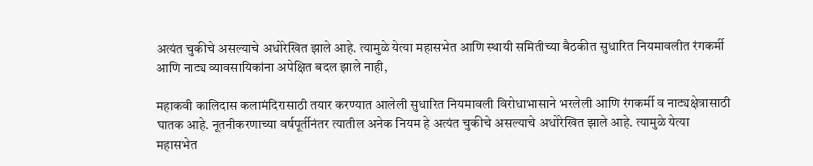अत्यंत चुकीचे असल्याचे अधोरेखित झाले आहे. त्यामुळे येत्या महासभेत आणि स्थायी समितीच्या बैठकीत सुधारित नियमावलीत रंगकर्मी आणि नाट्य व्यावसायिकांना अपेक्षित बदल झाले नाही,

महाकवी कालिदास कलामंदिरासाठी तयार करण्यात आलेली सुधारित नियमावली विरोधाभासाने भरलेली आणि रंगकर्मी व नाट्यक्षेत्रासाठी घातक आहे. नूतनीकरणाच्या वर्षपूर्तीनंतर त्यातील अनेक नियम हे अत्यंत चुकीचे असल्याचे अधोरेखित झाले आहे. त्यामुळे येत्या महासभेत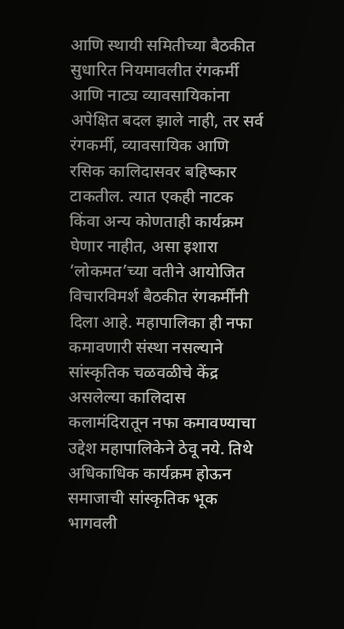आणि स्थायी समितीच्या बैठकीत सुधारित नियमावलीत रंगकर्मी आणि नाट्य व्यावसायिकांना अपेक्षित बदल झाले नाही, तर सर्व रंगकर्मी, व्यावसायिक आणि रसिक कालिदासवर बहिष्कार टाकतील. त्यात एकही नाटक किंवा अन्य कोणताही कार्यक्रम घेणार नाहीत, असा इशारा ‘लोकमत’च्या वतीने आयोजित विचारविमर्श बैठकीत रंगकर्मींनी दिला आहे. महापालिका ही नफा कमावणारी संस्था नसल्याने सांस्कृतिक चळवळीचे केंद्र असलेल्या कालिदास कलामंदिरातून नफा कमावण्याचा उद्देश महापालिकेने ठेवू नये. तिथे अधिकाधिक कार्यक्रम होऊन समाजाची सांस्कृतिक भूक भागवली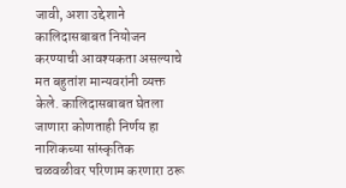जावी, अशा उद्देशाने कालिदासबाबत नियोजन करण्याची आवश्यकता असल्याचे मत बहुतांश मान्यवरांनी व्यक्त केले. कालिदासबाबत घेतला जाणारा कोणताही निर्णय हा नाशिकच्या सांस्कृतिक चळवळीवर परिणाम करणारा ठरू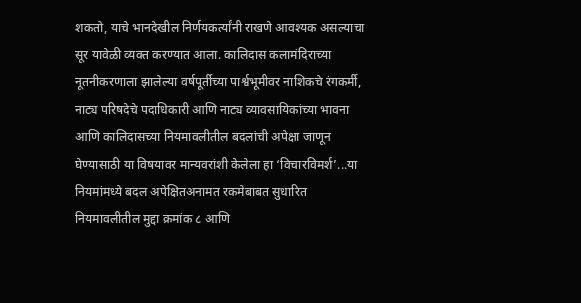शकतो, याचे भानदेखील निर्णयकर्त्यांनी राखणे आवश्यक असल्याचा सूर यावेळी व्यक्त करण्यात आला. कालिदास कलामंदिराच्या नूतनीकरणाला झालेल्या वर्षपूर्तीच्या पार्श्वभूमीवर नाशिकचे रंगकर्मी, नाट्य परिषदेचे पदाधिकारी आणि नाट्य व्यावसायिकांच्या भावना आणि कालिदासच्या नियमावलीतील बदलांची अपेक्षा जाणून घेण्यासाठी या विषयावर मान्यवरांशी केलेला हा ‘विचारविमर्श’...या नियमांमध्ये बदल अपेक्षितअनामत रकमेबाबत सुधारित नियमावलीतील मुद्दा क्रमांक ८ आणि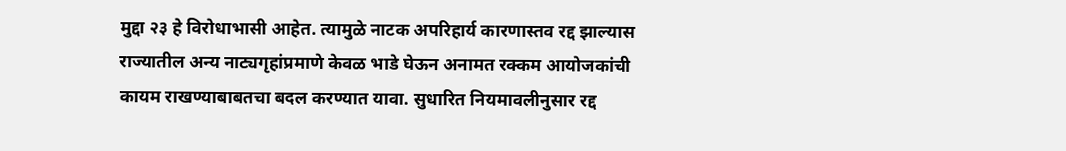मुद्दा २३ हे विरोधाभासी आहेत. त्यामुळे नाटक अपरिहार्य कारणास्तव रद्द झाल्यास राज्यातील अन्य नाट्यगृहांप्रमाणे केवळ भाडे घेऊन अनामत रक्कम आयोजकांची कायम राखण्याबाबतचा बदल करण्यात यावा. सुधारित नियमावलीनुसार रद्द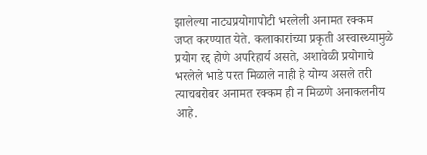झालेल्या नाट्यप्रयोगापोटी भरलेली अनामत रक्कम जप्त करण्यात येते. कलाकारांच्या प्रकृती अस्वास्थ्यामुळे प्रयोग रद्द होणे अपरिहार्य असते, अशावेळी प्रयोगाचे भरलेले भाडे परत मिळाले नाही हे योग्य असले तरी त्याचबरोबर अनामत रक्कम ही न मिळणे अनाकलनीय आहे.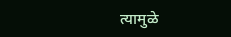त्यामुळे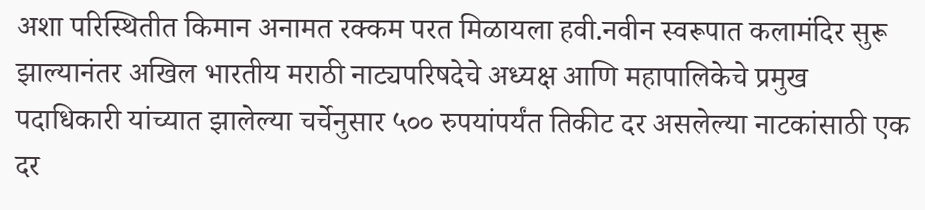अशा परिस्थितीत किमान अनामत रक्कम परत मिळायला हवी.नवीन स्वरूपात कलामंदिर सुरू झाल्यानंतर अखिल भारतीय मराठी नाट्यपरिषदेचे अध्यक्ष आणि महापालिकेचे प्रमुख पदाधिकारी यांच्यात झालेल्या चर्चेनुसार ५०० रुपयांपर्यंत तिकीट दर असलेल्या नाटकांसाठी एक दर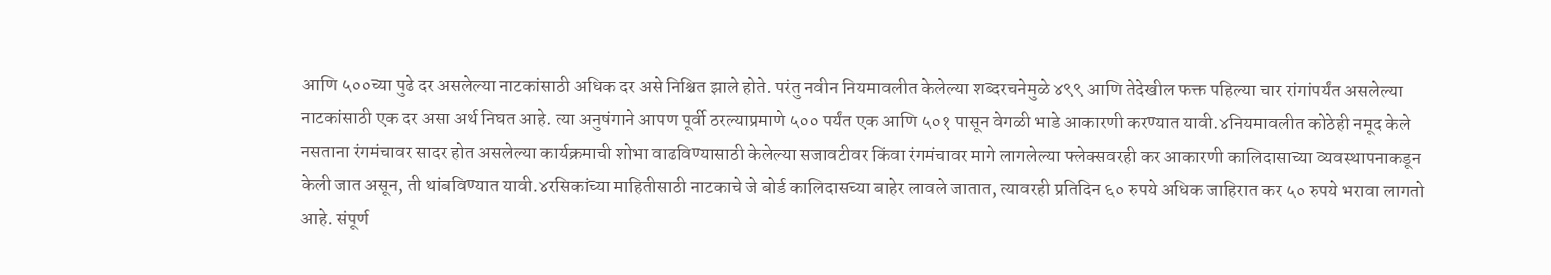आणि ५००च्या पुढे दर असलेल्या नाटकांसाठी अधिक दर असे निश्चित झाले होते. परंतु नवीन नियमावलीत केलेल्या शब्दरचनेमुळे ४९९ आणि तेदेखील फक्त पहिल्या चार रांगांपर्यंत असलेल्या नाटकांसाठी एक दर असा अर्थ निघत आहे. त्या अनुषंगाने आपण पूर्वी ठरल्याप्रमाणे ५०० पर्यंत एक आणि ५०१ पासून वेगळी भाडे आकारणी करण्यात यावी.४नियमावलीत कोठेही नमूद केले नसताना रंगमंचावर सादर होत असलेल्या कार्यक्रमाची शोभा वाढविण्यासाठी केलेल्या सजावटीवर किंवा रंगमंचावर मागे लागलेल्या फ्लेक्सवरही कर आकारणी कालिदासाच्या व्यवस्थापनाकडून केली जात असून, ती थांबविण्यात यावी.४रसिकांच्या माहितीसाठी नाटकाचे जे बोर्ड कालिदासच्या बाहेर लावले जातात, त्यावरही प्रतिदिन ६० रुपये अधिक जाहिरात कर ५० रुपये भरावा लागतो आहे. संपूर्ण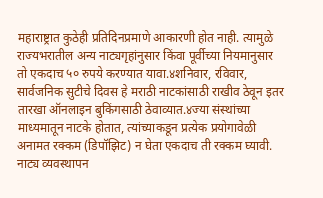महाराष्ट्रात कुठेही प्रतिदिनप्रमाणे आकारणी होत नाही. त्यामुळे राज्यभरातील अन्य नाट्यगृहांनुसार किंवा पूर्वीच्या नियमानुसार तो एकदाच ५० रुपये करण्यात यावा.४शनिवार, रविवार, सार्वजनिक सुटीचे दिवस हे मराठी नाटकांसाठी राखीव ठेवून इतर तारखा ऑनलाइन बुकिंगसाठी ठेवाव्यात.४ज्या संस्थांच्या माध्यमातून नाटके होतात, त्यांच्याकडून प्रत्येक प्रयोगावेळी अनामत रक्कम (डिपॉझिट) न घेता एकदाच ती रक्कम घ्यावी. नाट्य व्यवस्थापन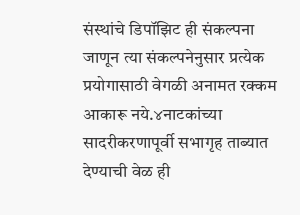संस्थांचे डिपॉझिट ही संकल्पना जाणून त्या संकल्पनेनुसार प्रत्येक प्रयोगासाठी वेगळी अनामत रक्कम आकारू नये.४नाटकांच्या सादरीकरणापूर्वी सभागृह ताब्यात देण्याची वेळ ही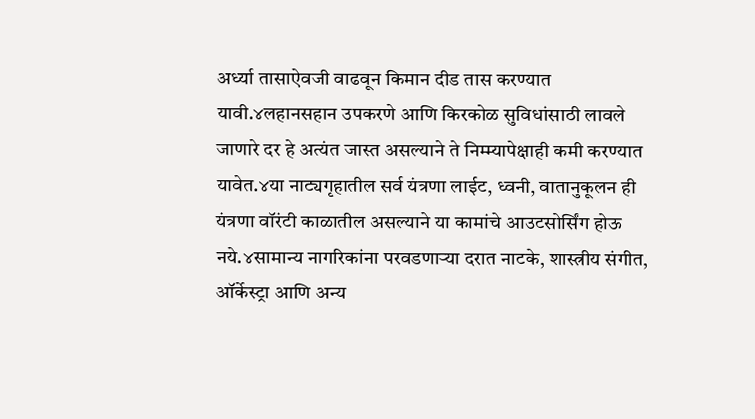अर्ध्या तासाऐवजी वाढवून किमान दीड तास करण्यात यावी.४लहानसहान उपकरणे आणि किरकोळ सुविधांसाठी लावले जाणारे दर हे अत्यंत जास्त असल्याने ते निम्म्यापेक्षाही कमी करण्यात यावेत.४या नाट्यगृहातील सर्व यंत्रणा लाईट, ध्वनी, वातानुकूलन ही यंत्रणा वॉरंटी काळातील असल्याने या कामांचे आउटसोर्सिंग होऊ नये.४सामान्य नागरिकांना परवडणाऱ्या दरात नाटके, शास्त्रीय संगीत, ऑर्केस्ट्रा आणि अन्य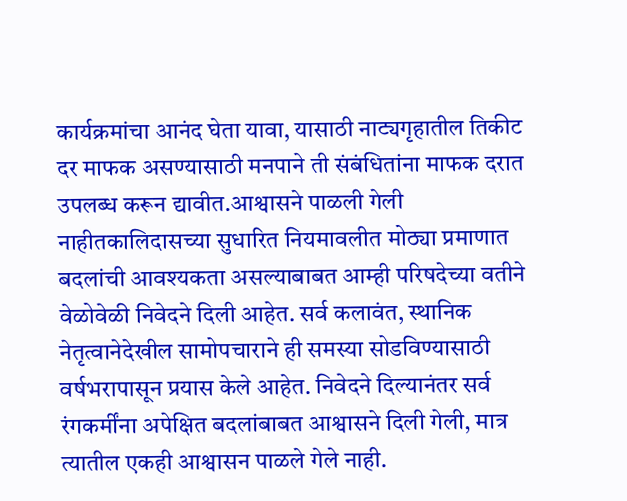कार्यक्रमांचा आनंद घेता यावा, यासाठी नाट्यगृहातील तिकीट दर माफक असण्यासाठी मनपाने ती संबंधितांना माफक दरात उपलब्ध करून द्यावीत.आश्वासने पाळली गेली नाहीतकालिदासच्या सुधारित नियमावलीत मोठ्या प्रमाणात बदलांची आवश्यकता असल्याबाबत आम्ही परिषदेच्या वतीने वेळोवेळी निवेदने दिली आहेत. सर्व कलावंत, स्थानिक नेतृत्वानेदेखील सामोपचाराने ही समस्या सोडविण्यासाठी वर्षभरापासून प्रयास केले आहेत. निवेदने दिल्यानंतर सर्व रंगकर्मींना अपेक्षित बदलांबाबत आश्वासने दिली गेली, मात्र त्यातील एकही आश्वासन पाळले गेले नाही.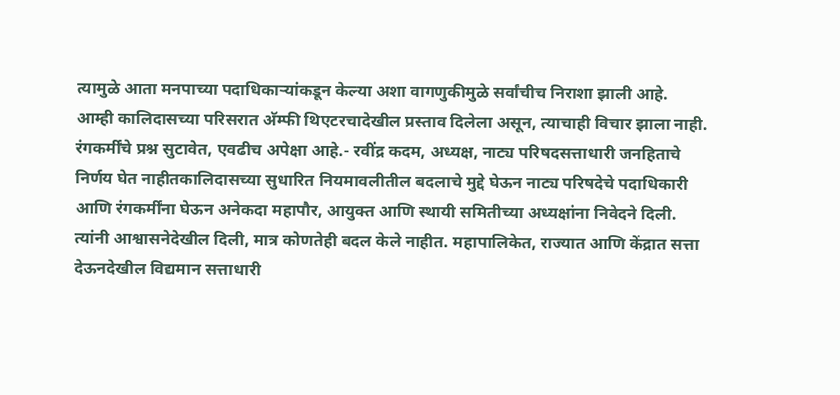त्यामुळे आता मनपाच्या पदाधिकाऱ्यांकडून केल्या अशा वागणुकीमुळे सर्वांचीच निराशा झाली आहे. आम्ही कालिदासच्या परिसरात अ‍ॅम्फी थिएटरचादेखील प्रस्ताव दिलेला असून, त्याचाही विचार झाला नाही. रंगकर्मींचे प्रश्न सुटावेत, एवढीच अपेक्षा आहे.- रवींद्र कदम, अध्यक्ष, नाट्य परिषदसत्ताधारी जनहिताचे निर्णय घेत नाहीतकालिदासच्या सुधारित नियमावलीतील बदलाचे मुद्दे घेऊन नाट्य परिषदेचे पदाधिकारी आणि रंगकर्मींना घेऊन अनेकदा महापौर, आयुक्त आणि स्थायी समितीच्या अध्यक्षांना निवेदने दिली. त्यांनी आश्वासनेदेखील दिली, मात्र कोणतेही बदल केले नाहीत. महापालिकेत, राज्यात आणि केंद्रात सत्ता देऊनदेखील विद्यमान सत्ताधारी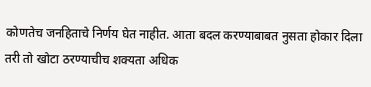कोणतेच जनहिताचे निर्णय घेत नाहीत. आता बदल करण्याबाबत नुसता होकार दिला तरी तो खोटा ठरण्याचीच शक्यता अधिक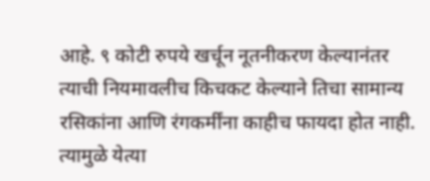आहे. ९ कोटी रुपये खर्चून नूतनीकरण केल्यानंतर त्याची नियमावलीच किचकट केल्याने तिचा सामान्य रसिकांना आणि रंगकर्मींना काहीच फायदा होत नाही. त्यामुळे येत्या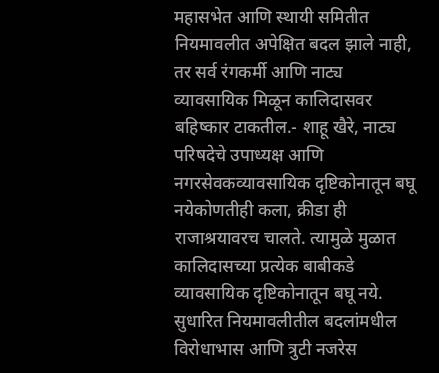महासभेत आणि स्थायी समितीत नियमावलीत अपेक्षित बदल झाले नाही, तर सर्व रंगकर्मी आणि नाट्य व्यावसायिक मिळून कालिदासवर बहिष्कार टाकतील.- शाहू खैरे, नाट्य परिषदेचे उपाध्यक्ष आणि नगरसेवकव्यावसायिक दृष्टिकोनातून बघू नयेकोणतीही कला, क्रीडा ही राजाश्रयावरच चालते. त्यामुळे मुळात कालिदासच्या प्रत्येक बाबीकडे व्यावसायिक दृष्टिकोनातून बघू नये. सुधारित नियमावलीतील बदलांमधील विरोधाभास आणि त्रुटी नजरेस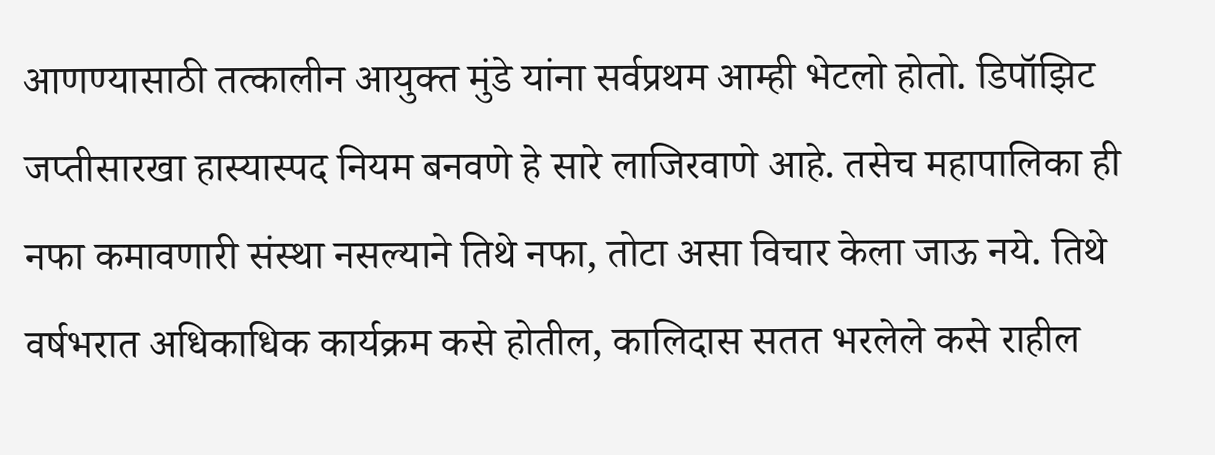आणण्यासाठी तत्कालीन आयुक्त मुंडे यांना सर्वप्रथम आम्ही भेटलो होतो. डिपॉझिट जप्तीसारखा हास्यास्पद नियम बनवणे हे सारे लाजिरवाणे आहे. तसेच महापालिका ही नफा कमावणारी संस्था नसल्याने तिथे नफा, तोटा असा विचार केला जाऊ नये. तिथे वर्षभरात अधिकाधिक कार्यक्रम कसे होतील, कालिदास सतत भरलेले कसे राहील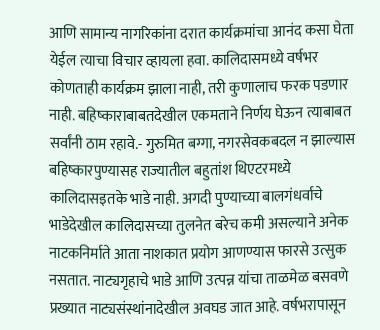आणि सामान्य नागरिकांना दरात कार्यक्रमांचा आनंद कसा घेता येईल त्याचा विचार व्हायला हवा. कालिदासमध्ये वर्षभर कोणताही कार्यक्रम झाला नाही, तरी कुणालाच फरक पडणार नाही. बहिष्काराबाबतदेखील एकमताने निर्णय घेऊन त्याबाबत सर्वांनी ठाम रहावे.- गुरुमित बग्गा, नगरसेवकबदल न झाल्यास बहिष्कारपुण्यासह राज्यातील बहुतांश थिएटरमध्ये कालिदासइतके भाडे नाही. अगदी पुण्याच्या बालगंधर्वाचे भाडेदेखील कालिदासच्या तुलनेत बरेच कमी असल्याने अनेक नाटकनिर्माते आता नाशकात प्रयोग आणण्यास फारसे उत्सुक नसतात. नाट्यगृहाचे भाडे आणि उत्पन्न यांचा ताळमेळ बसवणे प्रख्यात नाट्यसंस्थांनादेखील अवघड जात आहे. वर्षभरापासून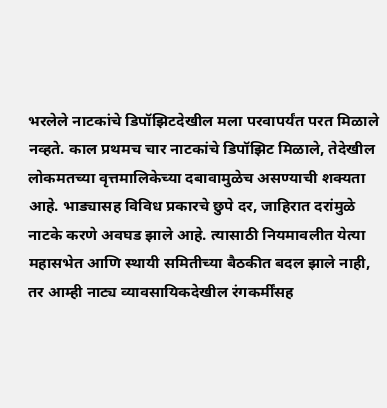भरलेले नाटकांचे डिपॉझिटदेखील मला परवापर्यंत परत मिळाले नव्हते. काल प्रथमच चार नाटकांचे डिपॉझिट मिळाले, तेदेखील लोकमतच्या वृत्तमालिकेच्या दबावामुळेच असण्याची शक्यता आहे. भाड्यासह विविध प्रकारचे छुपे दर, जाहिरात दरांमुळे नाटके करणे अवघड झाले आहे. त्यासाठी नियमावलीत येत्या महासभेत आणि स्थायी समितीच्या बैठकीत बदल झाले नाही, तर आम्ही नाट्य व्यावसायिकदेखील रंगकर्मींसह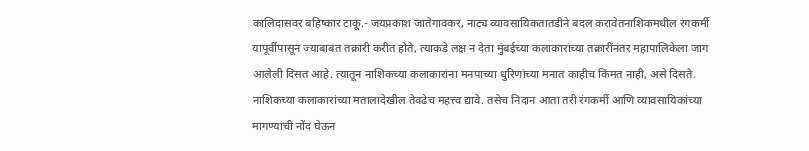कालिदासवर बहिष्कार टाकू.- जयप्रकाश जातेगावकर, नाट्य व्यावसायिकतातडीने बदल करावेतनाशिकमधील रंगकर्मी यापूर्वीपासून ज्याबाबत तक्रारी करीत होते, त्याकडे लक्ष न देता मुंबईच्या कलाकारांच्या तक्रारींनंतर महापालिकेला जाग आलेली दिसत आहे. त्यातून नाशिकच्या कलाकारांना मनपाच्या धुरिणांच्या मनात काहीच किंमत नाही, असे दिसते. नाशिकच्या कलाकारांच्या मतालादेखील तेवढेच महत्त्व द्यावे. तसेच निदान आता तरी रंगकर्मी आणि व्यावसायिकांच्या मागण्यांची नोंद घेऊन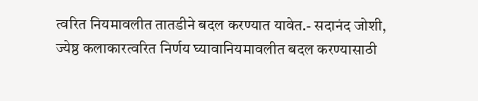त्वरित नियमावलीत तातडीने बदल करण्यात यावेत.- सदानंद जोशी, ज्येष्ठ कलाकारत्वरित निर्णय घ्यावानियमावलीत बदल करण्यासाठी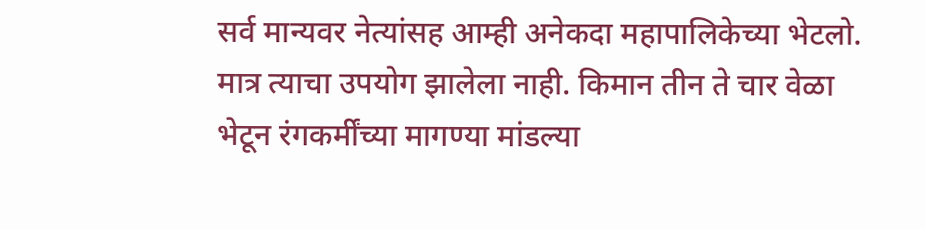सर्व मान्यवर नेत्यांसह आम्ही अनेकदा महापालिकेच्या भेटलो. मात्र त्याचा उपयोग झालेला नाही. किमान तीन ते चार वेळा भेटून रंगकर्मींच्या मागण्या मांडल्या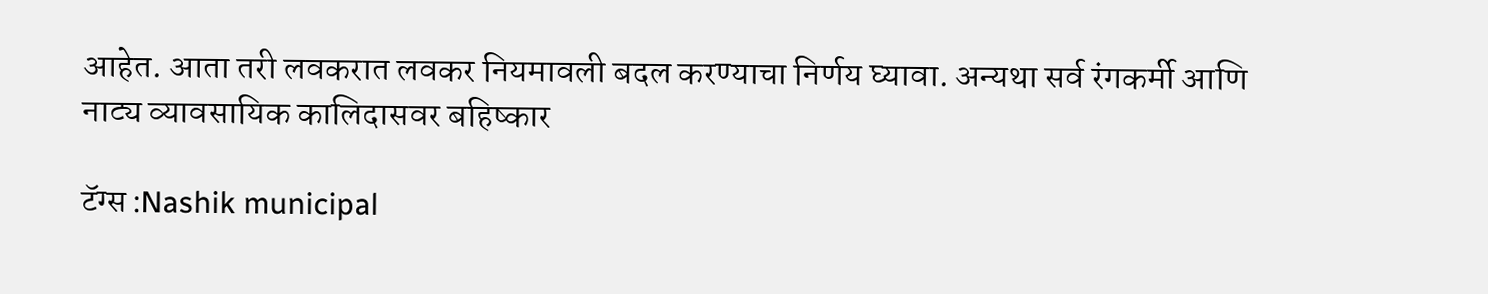आहेत. आता तरी लवकरात लवकर नियमावली बदल करण्याचा निर्णय घ्यावा. अन्यथा सर्व रंगकर्मी आणि नाट्य व्यावसायिक कालिदासवर बहिष्कार

टॅग्स :Nashik municipal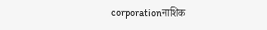corporationनाशिक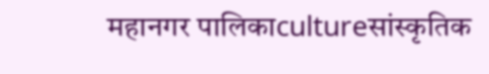महानगर पालिकाcultureसांस्कृतिक